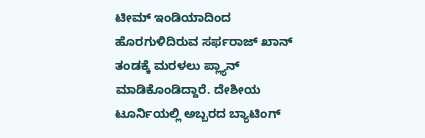ಟೀಮ್ ಇಂಡಿಯಾದಿಂದ ಹೊರಗುಳಿದಿರುವ ಸರ್ಫರಾಜ್ ಖಾನ್ ತಂಡಕ್ಕೆ ಮರಳಲು ಪ್ಲ್ಯಾನ್ ಮಾಡಿಕೊಂಡಿದ್ದಾರೆ. ದೇಶೀಯ ಟೂರ್ನಿಯಲ್ಲಿ ಅಬ್ಬರದ ಬ್ಯಾಟಿಂಗ್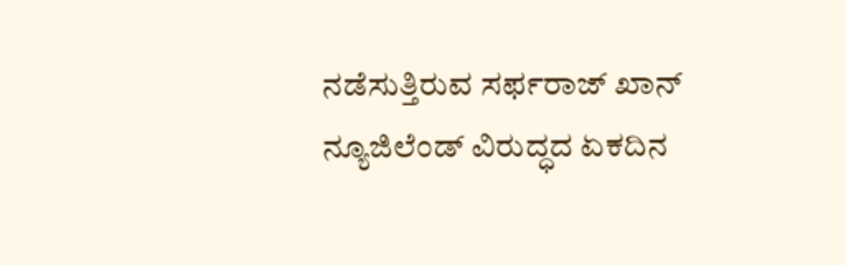ನಡೆಸುತ್ತಿರುವ ಸರ್ಫರಾಜ್ ಖಾನ್ ನ್ಯೂಜಿಲೆಂಡ್ ವಿರುದ್ಧದ ಏಕದಿನ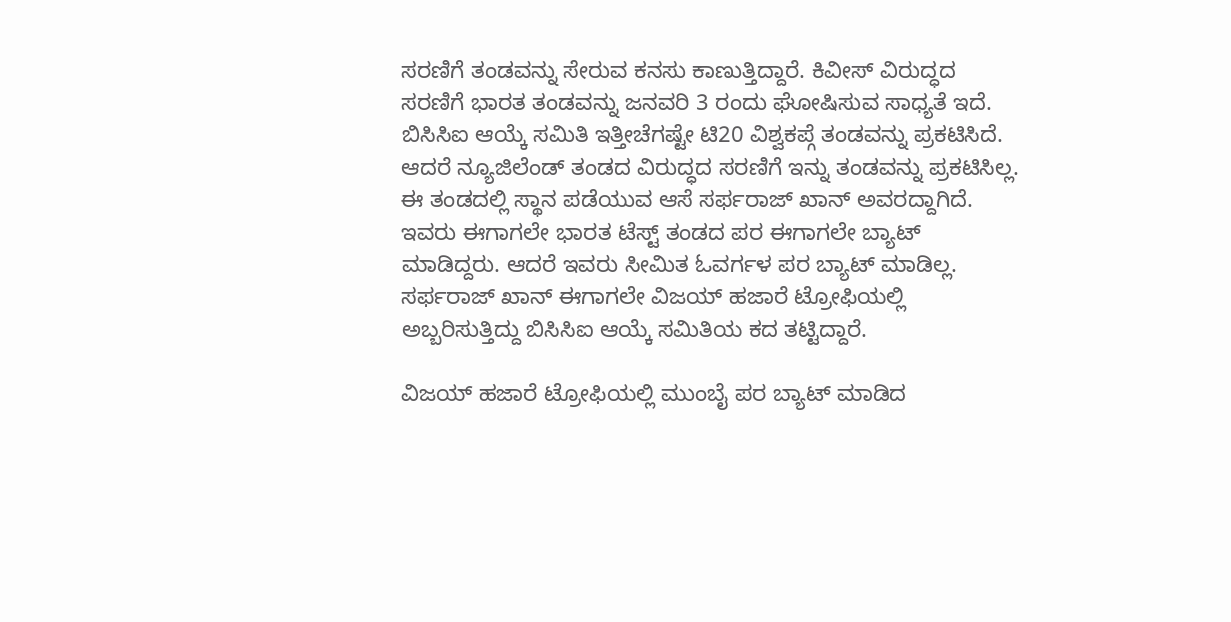ಸರಣಿಗೆ ತಂಡವನ್ನು ಸೇರುವ ಕನಸು ಕಾಣುತ್ತಿದ್ದಾರೆ. ಕಿವೀಸ್ ವಿರುದ್ಧದ ಸರಣಿಗೆ ಭಾರತ ತಂಡವನ್ನು ಜನವರಿ 3 ರಂದು ಘೋಷಿಸುವ ಸಾಧ್ಯತೆ ಇದೆ.
ಬಿಸಿಸಿಐ ಆಯ್ಕೆ ಸಮಿತಿ ಇತ್ತೀಚೆಗಷ್ಟೇ ಟಿ20 ವಿಶ್ವಕಪ್ಗೆ ತಂಡವನ್ನು ಪ್ರಕಟಿಸಿದೆ. ಆದರೆ ನ್ಯೂಜಿಲೆಂಡ್ ತಂಡದ ವಿರುದ್ಧದ ಸರಣಿಗೆ ಇನ್ನು ತಂಡವನ್ನು ಪ್ರಕಟಿಸಿಲ್ಲ. ಈ ತಂಡದಲ್ಲಿ ಸ್ಥಾನ ಪಡೆಯುವ ಆಸೆ ಸರ್ಫರಾಜ್ ಖಾನ್ ಅವರದ್ದಾಗಿದೆ. ಇವರು ಈಗಾಗಲೇ ಭಾರತ ಟೆಸ್ಟ್ ತಂಡದ ಪರ ಈಗಾಗಲೇ ಬ್ಯಾಟ್ ಮಾಡಿದ್ದರು. ಆದರೆ ಇವರು ಸೀಮಿತ ಓವರ್ಗಳ ಪರ ಬ್ಯಾಟ್ ಮಾಡಿಲ್ಲ. ಸರ್ಫರಾಜ್ ಖಾನ್ ಈಗಾಗಲೇ ವಿಜಯ್ ಹಜಾರೆ ಟ್ರೋಫಿಯಲ್ಲಿ ಅಬ್ಬರಿಸುತ್ತಿದ್ದು ಬಿಸಿಸಿಐ ಆಯ್ಕೆ ಸಮಿತಿಯ ಕದ ತಟ್ಟಿದ್ದಾರೆ.

ವಿಜಯ್ ಹಜಾರೆ ಟ್ರೋಫಿಯಲ್ಲಿ ಮುಂಬೈ ಪರ ಬ್ಯಾಟ್ ಮಾಡಿದ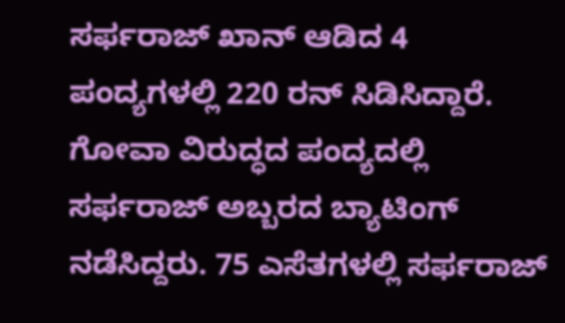ಸರ್ಫರಾಜ್ ಖಾನ್ ಆಡಿದ 4 ಪಂದ್ಯಗಳಲ್ಲಿ 220 ರನ್ ಸಿಡಿಸಿದ್ದಾರೆ. ಗೋವಾ ವಿರುದ್ಧದ ಪಂದ್ಯದಲ್ಲಿ ಸರ್ಫರಾಜ್ ಅಬ್ಬರದ ಬ್ಯಾಟಿಂಗ್ ನಡೆಸಿದ್ದರು. 75 ಎಸೆತಗಳಲ್ಲಿ ಸರ್ಫರಾಜ್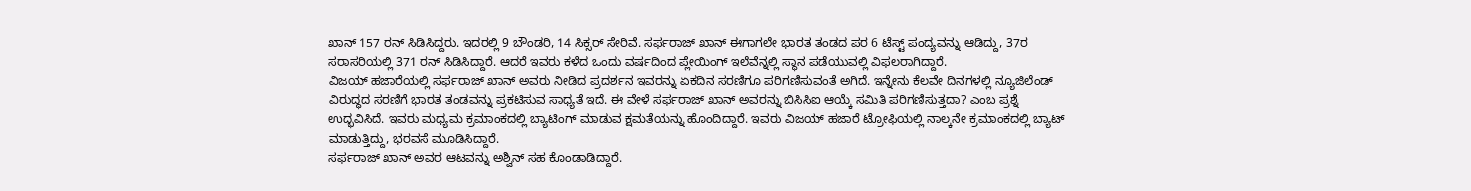ಖಾನ್ 157 ರನ್ ಸಿಡಿಸಿದ್ದರು. ಇದರಲ್ಲಿ 9 ಬೌಂಡರಿ, 14 ಸಿಕ್ಸರ್ ಸೇರಿವೆ. ಸರ್ಫರಾಜ್ ಖಾನ್ ಈಗಾಗಲೇ ಭಾರತ ತಂಡದ ಪರ 6 ಟೆಸ್ಟ್ ಪಂದ್ಯವನ್ನು ಆಡಿದ್ದು, 37ರ ಸರಾಸರಿಯಲ್ಲಿ 371 ರನ್ ಸಿಡಿಸಿದ್ದಾರೆ. ಆದರೆ ಇವರು ಕಳೆದ ಒಂದು ವರ್ಷದಿಂದ ಪ್ಲೇಯಿಂಗ್ ಇಲೆವೆನ್ನಲ್ಲಿ ಸ್ಥಾನ ಪಡೆಯುವಲ್ಲಿ ವಿಫಲರಾಗಿದ್ದಾರೆ.
ವಿಜಯ್ ಹಜಾರೆಯಲ್ಲಿ ಸರ್ಫರಾಜ್ ಖಾನ್ ಅವರು ನೀಡಿದ ಪ್ರದರ್ಶನ ಇವರನ್ನು ಏಕದಿನ ಸರಣಿಗೂ ಪರಿಗಣಿಸುವಂತೆ ಅಗಿದೆ. ಇನ್ನೇನು ಕೆಲವೇ ದಿನಗಳಲ್ಲಿ ನ್ಯೂಜಿಲೆಂಡ್ ವಿರುದ್ಧದ ಸರಣಿಗೆ ಭಾರತ ತಂಡವನ್ನು ಪ್ರಕಟಿಸುವ ಸಾಧ್ಯತೆ ಇದೆ. ಈ ವೇಳೆ ಸರ್ಫರಾಜ್ ಖಾನ್ ಅವರನ್ನು ಬಿಸಿಸಿಐ ಆಯ್ಕೆ ಸಮಿತಿ ಪರಿಗಣಿಸುತ್ತದಾ? ಎಂಬ ಪ್ರಶ್ನೆ ಉದ್ಭವಿಸಿದೆ. ಇವರು ಮಧ್ಯಮ ಕ್ರಮಾಂಕದಲ್ಲಿ ಬ್ಯಾಟಿಂಗ್ ಮಾಡುವ ಕ್ಷಮತೆಯನ್ನು ಹೊಂದಿದ್ದಾರೆ. ಇವರು ವಿಜಯ್ ಹಜಾರೆ ಟ್ರೋಫಿಯಲ್ಲಿ ನಾಲ್ಕನೇ ಕ್ರಮಾಂಕದಲ್ಲಿ ಬ್ಯಾಟ್ ಮಾಡುತ್ತಿದ್ದು, ಭರವಸೆ ಮೂಡಿಸಿದ್ದಾರೆ.
ಸರ್ಫರಾಜ್ ಖಾನ್ ಅವರ ಆಟವನ್ನು ಅಶ್ವಿನ್ ಸಹ ಕೊಂಡಾಡಿದ್ದಾರೆ.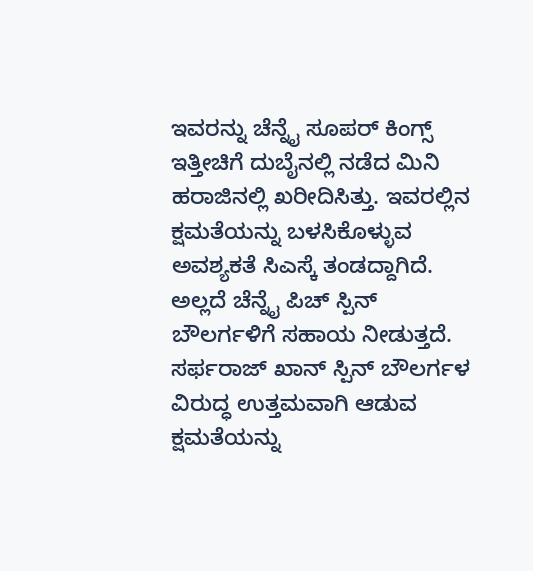ಇವರನ್ನು ಚೆನ್ನೈ ಸೂಪರ್ ಕಿಂಗ್ಸ್ ಇತ್ತೀಚಿಗೆ ದುಬೈನಲ್ಲಿ ನಡೆದ ಮಿನಿ ಹರಾಜಿನಲ್ಲಿ ಖರೀದಿಸಿತ್ತು. ಇವರಲ್ಲಿನ ಕ್ಷಮತೆಯನ್ನು ಬಳಸಿಕೊಳ್ಳುವ ಅವಶ್ಯಕತೆ ಸಿಎಸ್ಕೆ ತಂಡದ್ದಾಗಿದೆ. ಅಲ್ಲದೆ ಚೆನ್ನೈ ಪಿಚ್ ಸ್ಪಿನ್ ಬೌಲರ್ಗಳಿಗೆ ಸಹಾಯ ನೀಡುತ್ತದೆ. ಸರ್ಫರಾಜ್ ಖಾನ್ ಸ್ಪಿನ್ ಬೌಲರ್ಗಳ ವಿರುದ್ಧ ಉತ್ತಮವಾಗಿ ಆಡುವ ಕ್ಷಮತೆಯನ್ನು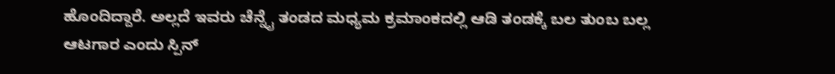ಹೊಂದಿದ್ದಾರೆ. ಅಲ್ಲದೆ ಇವರು ಚೆನ್ನೈ ತಂಡದ ಮಧ್ಯಮ ಕ್ರಮಾಂಕದಲ್ಲಿ ಆಡಿ ತಂಡಕ್ಕೆ ಬಲ ತುಂಬ ಬಲ್ಲ ಆಟಗಾರ ಎಂದು ಸ್ಪಿನ್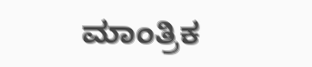ಮಾಂತ್ರಿಕ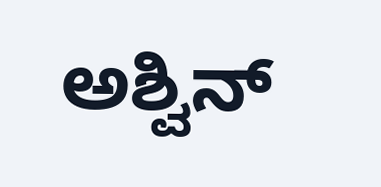ಅಶ್ವಿನ್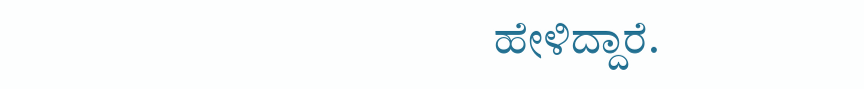ಹೇಳಿದ್ದಾರೆ.